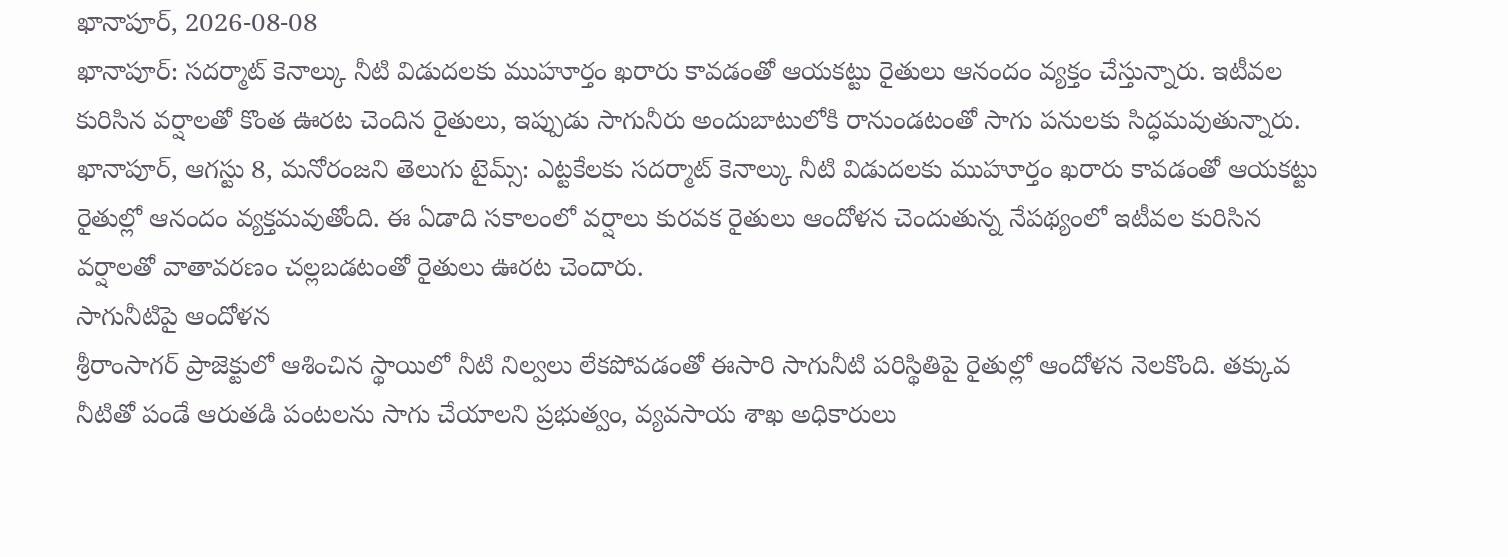ఖానాపూర్, 2026-08-08
ఖానాపూర్: సదర్మాట్ కెనాల్కు నీటి విడుదలకు ముహూర్తం ఖరారు కావడంతో ఆయకట్టు రైతులు ఆనందం వ్యక్తం చేస్తున్నారు. ఇటీవల కురిసిన వర్షాలతో కొంత ఊరట చెందిన రైతులు, ఇప్పుడు సాగునీరు అందుబాటులోకి రానుండటంతో సాగు పనులకు సిద్ధమవుతున్నారు.
ఖానాపూర్, ఆగస్టు 8, మనోరంజని తెలుగు టైమ్స్: ఎట్టకేలకు సదర్మాట్ కెనాల్కు నీటి విడుదలకు ముహూర్తం ఖరారు కావడంతో ఆయకట్టు రైతుల్లో ఆనందం వ్యక్తమవుతోంది. ఈ ఏడాది సకాలంలో వర్షాలు కురవక రైతులు ఆందోళన చెందుతున్న నేపథ్యంలో ఇటీవల కురిసిన వర్షాలతో వాతావరణం చల్లబడటంతో రైతులు ఊరట చెందారు.
సాగునీటిపై ఆందోళన
శ్రీరాంసాగర్ ప్రాజెక్టులో ఆశించిన స్థాయిలో నీటి నిల్వలు లేకపోవడంతో ఈసారి సాగునీటి పరిస్థితిపై రైతుల్లో ఆందోళన నెలకొంది. తక్కువ నీటితో పండే ఆరుతడి పంటలను సాగు చేయాలని ప్రభుత్వం, వ్యవసాయ శాఖ అధికారులు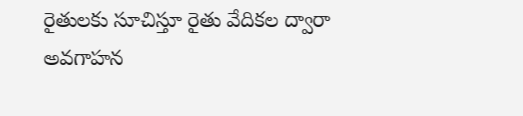రైతులకు సూచిస్తూ రైతు వేదికల ద్వారా అవగాహన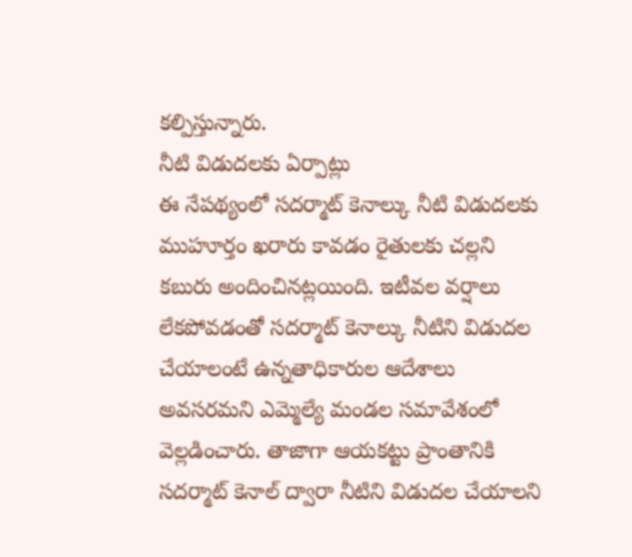కల్పిస్తున్నారు.
నీటి విడుదలకు ఏర్పాట్లు
ఈ నేపథ్యంలో సదర్మాట్ కెనాల్కు నీటి విడుదలకు ముహూర్తం ఖరారు కావడం రైతులకు చల్లని కబురు అందించినట్లయింది. ఇటీవల వర్షాలు లేకపోవడంతో సదర్మాట్ కెనాల్కు నీటిని విడుదల చేయాలంటే ఉన్నతాధికారుల ఆదేశాలు అవసరమని ఎమ్మెల్యే మండల సమావేశంలో వెల్లడించారు. తాజాగా ఆయకట్టు ప్రాంతానికి సదర్మాట్ కెనాల్ ద్వారా నీటిని విడుదల చేయాలని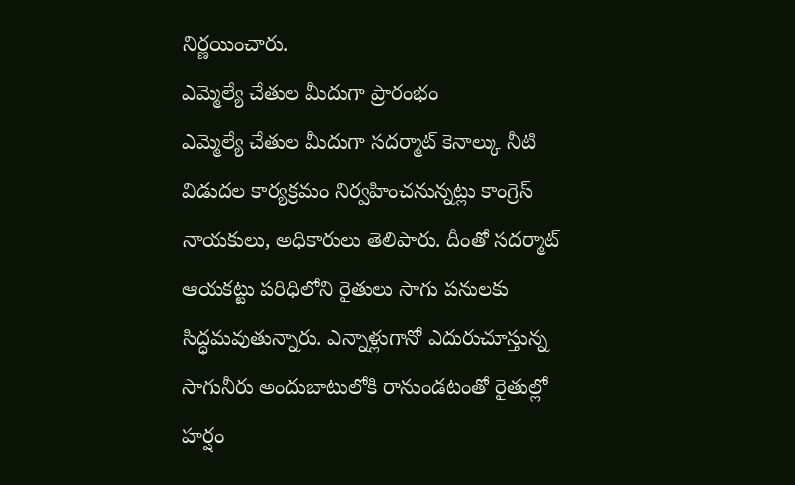నిర్ణయించారు.
ఎమ్మెల్యే చేతుల మీదుగా ప్రారంభం
ఎమ్మెల్యే చేతుల మీదుగా సదర్మాట్ కెనాల్కు నీటి విడుదల కార్యక్రమం నిర్వహించనున్నట్లు కాంగ్రెస్ నాయకులు, అధికారులు తెలిపారు. దీంతో సదర్మాట్ ఆయకట్టు పరిధిలోని రైతులు సాగు పనులకు సిద్ధమవుతున్నారు. ఎన్నాళ్లుగానో ఎదురుచూస్తున్న సాగునీరు అందుబాటులోకి రానుండటంతో రైతుల్లో హర్షం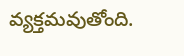వ్యక్తమవుతోంది.